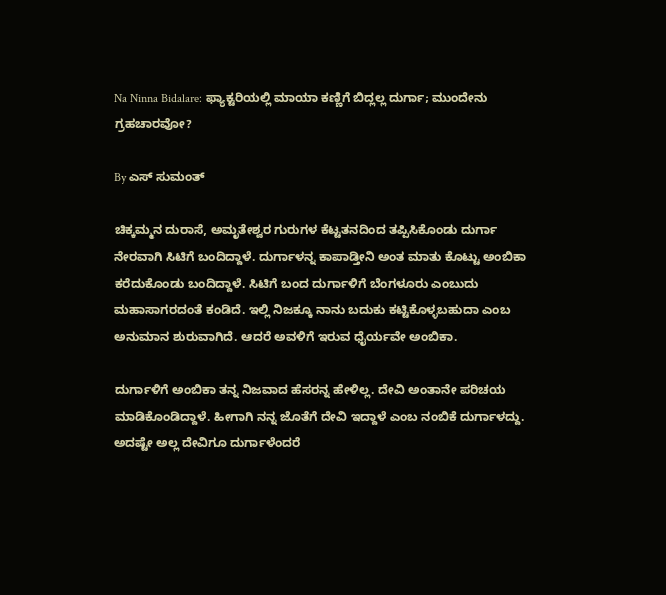Na Ninna Bidalare: ಫ್ಯಾಕ್ಟರಿಯಲ್ಲಿ ಮಾಯಾ ಕಣ್ಣಿಗೆ ಬಿದ್ಲಲ್ಲ ದುರ್ಗಾ; ಮುಂದೇನು ಗ್ರಹಚಾರವೋ?

By ಎಸ್ ಸುಮಂತ್

ಚಿಕ್ಕಮ್ಮನ ದುರಾಸೆ, ಅಮೃತೇಶ್ವರ ಗುರುಗಳ ಕೆಟ್ಟತನದಿಂದ ತಪ್ಪಿಸಿಕೊಂಡು ದುರ್ಗಾ ನೇರವಾಗಿ ಸಿಟಿಗೆ ಬಂದಿದ್ದಾಳೆ. ದುರ್ಗಾಳನ್ನ ಕಾಪಾಡ್ತೀನಿ ಅಂತ ಮಾತು ಕೊಟ್ಟು ಅಂಬಿಕಾ ಕರೆದುಕೊಂಡು ಬಂದಿದ್ದಾಳೆ. ಸಿಟಿಗೆ ಬಂದ ದುರ್ಗಾಳಿಗೆ ಬೆಂಗಳೂರು ಎಂಬುದು ಮಹಾಸಾಗರದಂತೆ ಕಂಡಿದೆ. ಇಲ್ಲಿ ನಿಜಕ್ಕೂ ನಾನು ಬದುಕು ಕಟ್ಟಿಕೊಳ್ಳಬಹುದಾ ಎಂಬ ಅನುಮಾನ ಶುರುವಾಗಿದೆ. ಆದರೆ ಅವಳಿಗೆ ಇರುವ ಧೈರ್ಯವೇ ಅಂಬಿಕಾ.

ದುರ್ಗಾಳಿಗೆ ಅಂಬಿಕಾ ತನ್ನ ನಿಜವಾದ ಹೆಸರನ್ನ ಹೇಳಿಲ್ಲ. ದೇವಿ ಅಂತಾನೇ ಪರಿಚಯ ಮಾಡಿಕೊಂಡಿದ್ದಾಳೆ. ಹೀಗಾಗಿ ನನ್ನ ಜೊತೆಗೆ ದೇವಿ ಇದ್ದಾಳೆ ಎಂಬ ನಂಬಿಕೆ ದುರ್ಗಾಳದ್ದು. ಅದಷ್ಟೇ ಅಲ್ಲ ದೇವಿಗೂ ದುರ್ಗಾಳೆಂದರೆ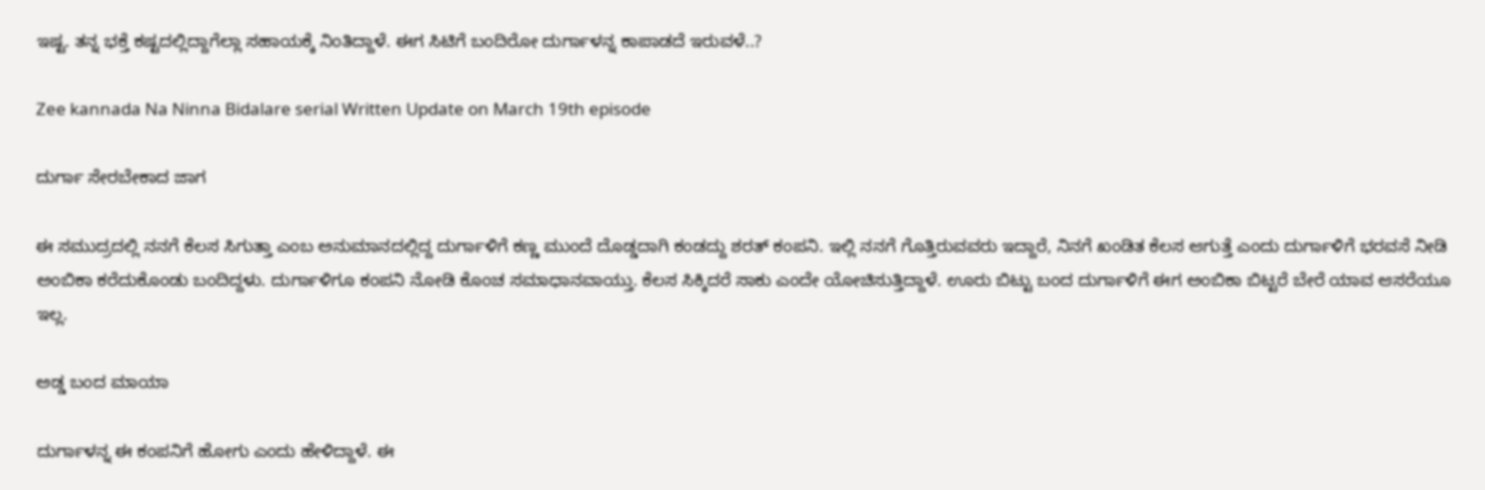ಇಷ್ಟ. ತನ್ನ ಭಕ್ತೆ ಕಷ್ಟದಲ್ಲಿದ್ದಾಗೆಲ್ಲಾ ಸಹಾಯಕ್ಕೆ ನಿಂತಿದ್ದಾಳೆ. ಈಗ ಸಿಟಿಗೆ ಬಂದಿರೋ ದುರ್ಗಾಳನ್ನ ಕಾಪಾಡದೆ ಇರುವಳೆ..?

Zee kannada Na Ninna Bidalare serial Written Update on March 19th episode

ದುರ್ಗಾ ಸೇರಬೇಕಾದ ಜಾಗ

ಈ ಸಮುದ್ರದಲ್ಲಿ ನನಗೆ ಕೆಲಸ ಸಿಗುತ್ತಾ ಎಂಬ ಅನುಮಾನದಲ್ಲಿದ್ದ ದುರ್ಗಾಳಿಗೆ ಕಣ್ಣ ಮುಂದೆ ದೊಡ್ಡದಾಗಿ ಕಂಡದ್ದು ಶರತ್ ಕಂಪನಿ. ಇಲ್ಲಿ ನನಗೆ ಗೊತ್ತಿರುವವರು ಇದ್ದಾರೆ, ನಿನಗೆ ಖಂಡಿತ ಕೆಲಸ ಆಗುತ್ತೆ ಎಂದು ದುರ್ಗಾಳಿಗೆ ಭರವಸೆ ನೀಡಿ ಅಂಬಿಕಾ ಕರೆದುಕೊಂಡು ಬಂದಿದ್ದಳು. ದುರ್ಗಾಳಿಗೂ ಕಂಪನಿ ನೋಡಿ ಕೊಂಚ ಸಮಾಧಾನವಾಯ್ತು. ಕೆಲಸ ಸಿಕ್ಕಿದರೆ ಸಾಕು ಎಂದೇ ಯೋಚಿಸುತ್ತಿದ್ದಾಳೆ. ಊರು ಬಿಟ್ಟು ಬಂದ ದುರ್ಗಾಳಿಗೆ ಈಗ ಅಂಬಿಕಾ ಬಿಟ್ಟರೆ ಬೇರೆ ಯಾವ ಆಸರೆಯೂ ಇಲ್ಲ.

ಅಡ್ಡ ಬಂದ ಮಾಯಾ

ದುರ್ಗಾಳನ್ನ ಈ ಕಂಪನಿಗೆ ಹೋಗು ಎಂದು ಹೇಳಿದ್ದಾಳೆ. ಈ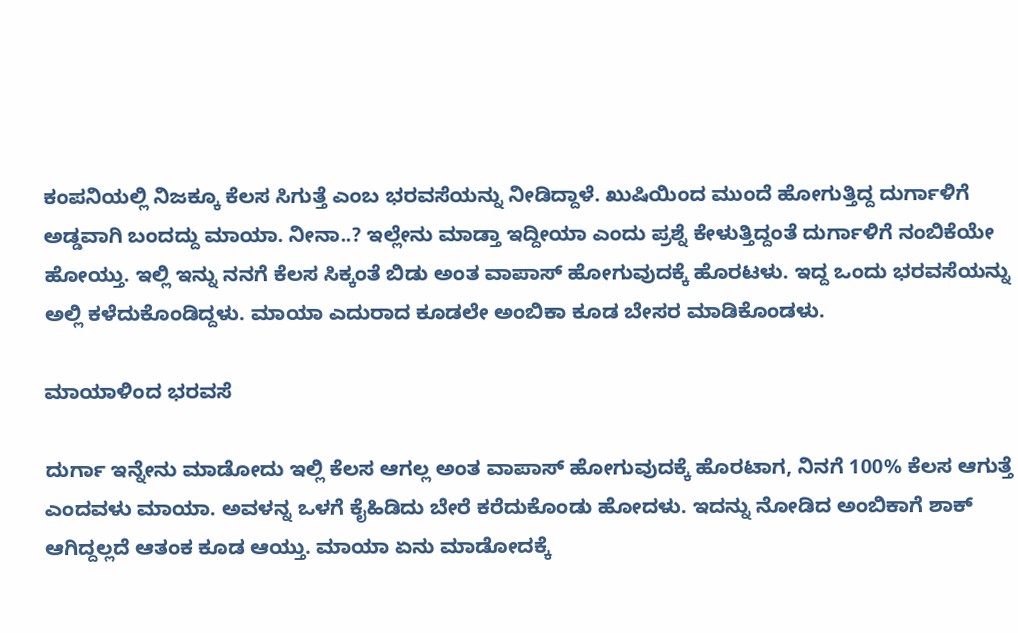ಕಂಪನಿಯಲ್ಲಿ ನಿಜಕ್ಕೂ ಕೆಲಸ ಸಿಗುತ್ತೆ ಎಂಬ ಭರವಸೆಯನ್ನು ನೀಡಿದ್ದಾಳೆ. ಖುಷಿಯಿಂದ ಮುಂದೆ ಹೋಗುತ್ತಿದ್ದ ದುರ್ಗಾಳಿಗೆ ಅಡ್ಡವಾಗಿ ಬಂದದ್ದು ಮಾಯಾ. ನೀನಾ..? ಇಲ್ಲೇನು ಮಾಡ್ತಾ ಇದ್ದೀಯಾ ಎಂದು ಪ್ರಶ್ನೆ ಕೇಳುತ್ತಿದ್ದಂತೆ ದುರ್ಗಾಳಿಗೆ ನಂಬಿಕೆಯೇ ಹೋಯ್ತು. ಇಲ್ಲಿ ಇನ್ನು ನನಗೆ ಕೆಲಸ ಸಿಕ್ಕಂತೆ ಬಿಡು ಅಂತ ವಾಪಾಸ್ ಹೋಗುವುದಕ್ಕೆ ಹೊರಟಳು. ಇದ್ದ ಒಂದು ಭರವಸೆಯನ್ನು ಅಲ್ಲಿ ಕಳೆದುಕೊಂಡಿದ್ದಳು. ಮಾಯಾ ಎದುರಾದ ಕೂಡಲೇ ಅಂಬಿಕಾ ಕೂಡ ಬೇಸರ ಮಾಡಿಕೊಂಡಳು.

ಮಾಯಾಳಿಂದ ಭರವಸೆ

ದುರ್ಗಾ ಇನ್ನೇನು ಮಾಡೋದು ಇಲ್ಲಿ ಕೆಲಸ ಆಗಲ್ಲ ಅಂತ ವಾಪಾಸ್ ಹೋಗುವುದಕ್ಕೆ ಹೊರಟಾಗ, ನಿನಗೆ 100% ಕೆಲಸ ಆಗುತ್ತೆ ಎಂದವಳು ಮಾಯಾ. ಅವಳನ್ನ ಒಳಗೆ ಕೈಹಿಡಿದು ಬೇರೆ ಕರೆದುಕೊಂಡು ಹೋದಳು. ಇದನ್ನು ನೋಡಿದ ಅಂಬಿಕಾಗೆ ಶಾಕ್ ಆಗಿದ್ದಲ್ಲದೆ ಆತಂಕ ಕೂಡ ಆಯ್ತು. ಮಾಯಾ ಏನು ಮಾಡೋದಕ್ಕೆ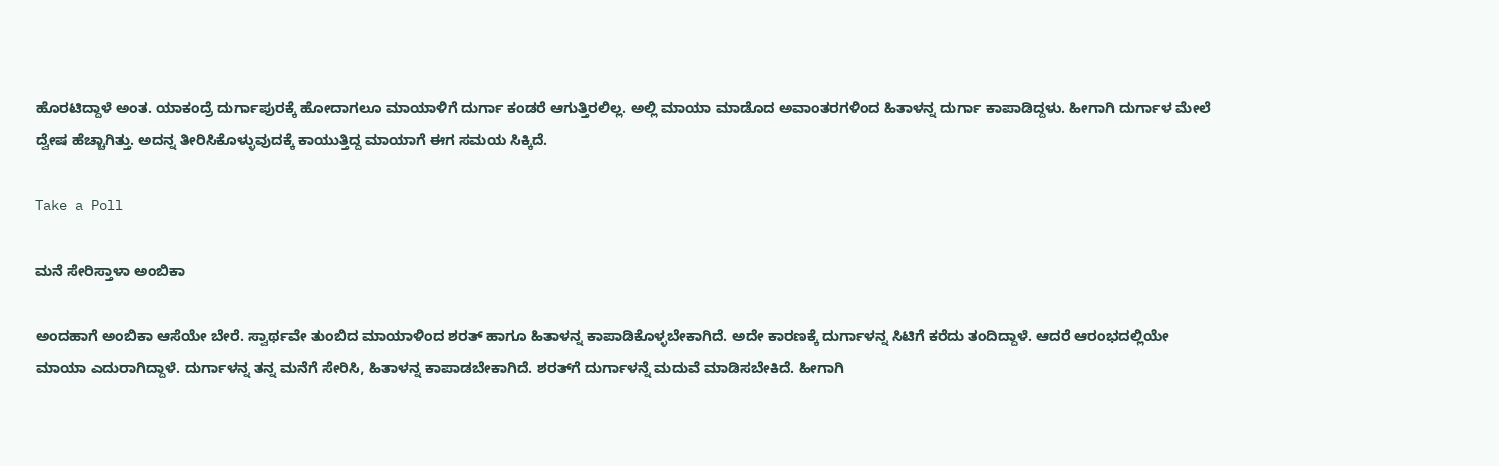ಹೊರಟಿದ್ದಾಳೆ ಅಂತ. ಯಾಕಂದ್ರೆ ದುರ್ಗಾಪುರಕ್ಕೆ ಹೋದಾಗಲೂ ಮಾಯಾಳಿಗೆ ದುರ್ಗಾ ಕಂಡರೆ ಆಗುತ್ತಿರಲಿಲ್ಲ. ಅಲ್ಲಿ ಮಾಯಾ ಮಾಡೊದ ಅವಾಂತರಗಳಿಂದ ಹಿತಾಳನ್ನ ದುರ್ಗಾ ಕಾಪಾಡಿದ್ದಳು. ಹೀಗಾಗಿ ದುರ್ಗಾಳ ಮೇಲೆ ದ್ವೇಷ ಹೆಚ್ಚಾಗಿತ್ತು. ಅದನ್ನ ತೀರಿಸಿಕೊಳ್ಳುವುದಕ್ಕೆ ಕಾಯುತ್ತಿದ್ದ ಮಾಯಾಗೆ ಈಗ ಸಮಯ ಸಿಕ್ಕಿದೆ.

Take a Poll

ಮನೆ ಸೇರಿಸ್ತಾಳಾ ಅಂಬಿಕಾ

ಅಂದಹಾಗೆ ಅಂಬಿಕಾ ಆಸೆಯೇ ಬೇರೆ. ಸ್ವಾರ್ಥವೇ ತುಂಬಿದ ಮಾಯಾಳಿಂದ ಶರತ್ ಹಾಗೂ ಹಿತಾಳನ್ನ ಕಾಪಾಡಿಕೊಳ್ಳಬೇಕಾಗಿದೆ. ಅದೇ ಕಾರಣಕ್ಕೆ ದುರ್ಗಾಳನ್ನ ಸಿಟಿಗೆ ಕರೆದು ತಂದಿದ್ದಾಳೆ. ಆದರೆ ಆರಂಭದಲ್ಲಿಯೇ ಮಾಯಾ ಎದುರಾಗಿದ್ದಾಳೆ. ದುರ್ಗಾಳನ್ನ ತನ್ನ ಮನೆಗೆ ಸೇರಿಸಿ, ಹಿತಾಳನ್ನ ಕಾಪಾಡಬೇಕಾಗಿದೆ. ಶರತ್‌ಗೆ ದುರ್ಗಾಳನ್ನೆ ಮದುವೆ ಮಾಡಿಸಬೇಕಿದೆ. ಹೀಗಾಗಿ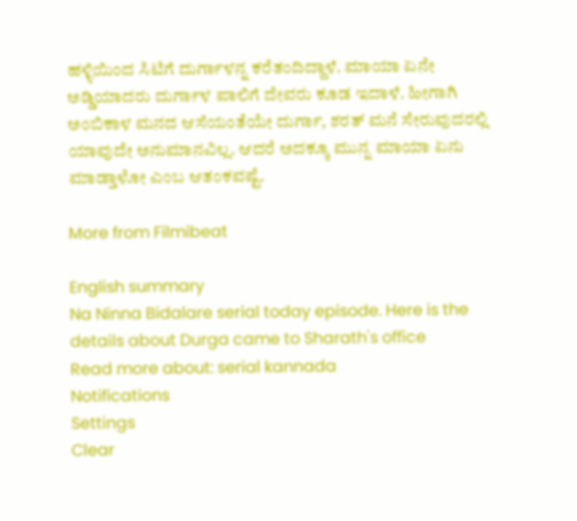ಹಳ್ಳಿಯಿಂದ ಸಿಟಿಗೆ ದುರ್ಗಾಳನ್ನ ಕರೆತಂದಿದ್ದಾಳೆ. ಮಾಯಾ ಏನೇ ಅಡ್ಡಿಯಾದರು ದುರ್ಗಾಳ ಪಾಲಿಗೆ ದೇವರು ಕೂಡ ಇದಾಳೆ. ಹೀಗಾಗಿ ಅಂಬಿಕಾಳ ಮನದ ಆಸೆಯಂತೆಯೇ ದುರ್ಗಾ, ಶರತ್ ಮನೆ ಸೇರುವುದರಲ್ಲಿ ಯಾವುದೇ ಅನುಮಾನವಿಲ್ಲ. ಆದರೆ ಅದಕ್ಕೂ ಮುನ್ನ ಮಾಯಾ ಏನು ಮಾಡ್ತಾಳೋ ಎಂಬ ಆತಂಕವಷ್ಟೆ.

More from Filmibeat

English summary
Na Ninna Bidalare serial today episode. Here is the details about Durga came to Sharath's office
Read more about: serial kannada
Notifications
Settings
Clear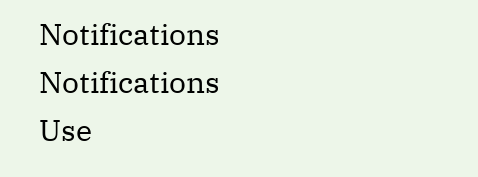Notifications
Notifications
Use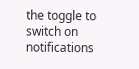the toggle to switch on notifications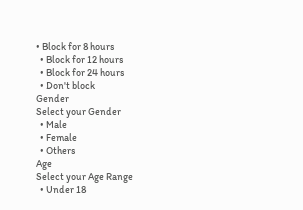• Block for 8 hours
  • Block for 12 hours
  • Block for 24 hours
  • Don't block
Gender
Select your Gender
  • Male
  • Female
  • Others
Age
Select your Age Range
  • Under 18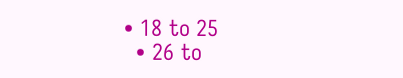• 18 to 25
  • 26 to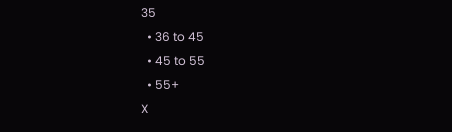35
  • 36 to 45
  • 45 to 55
  • 55+
X